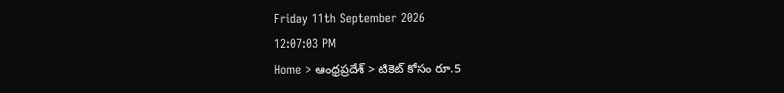Friday 11th September 2026
12:07:03 PM
Home > ఆంధ్రప్రదేశ్ > టికెట్ కోసం రూ.5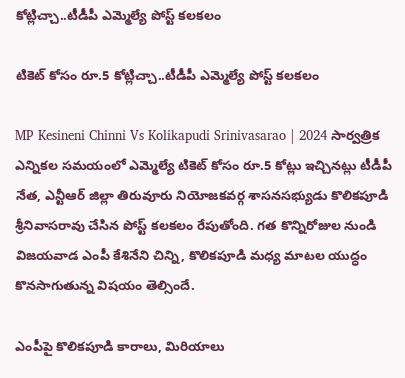కోట్లిచ్చా..టీడీపీ ఎమ్మెల్యే పోస్ట్ కలకలం

టికెట్ కోసం రూ.5 కోట్లిచ్చా..టీడీపీ ఎమ్మెల్యే పోస్ట్ కలకలం

MP Kesineni Chinni Vs Kolikapudi Srinivasarao | 2024 సార్వత్రిక ఎన్నికల సమయంలో ఎమ్మెల్యే టికెట్ కోసం రూ.5 కోట్లు ఇచ్చినట్లు టీడీపీ నేత, ఎన్టీఆర్ జిల్లా తిరువూరు నియోజకవర్గ శాసనసభ్యుడు కొలికపూడి శ్రీనివాసరావు చేసిన పోస్ట్ కలకలం రేపుతోంది. గత కొన్నిరోజుల నుండి విజయవాడ ఎంపీ కేశినేని చిన్ని, కొలికపూడి మధ్య మాటల యుద్ధం కొనసాగుతున్న విషయం తెల్సిందే.

ఎంపీపై కొలికపూడి కారాలు, మిరియాలు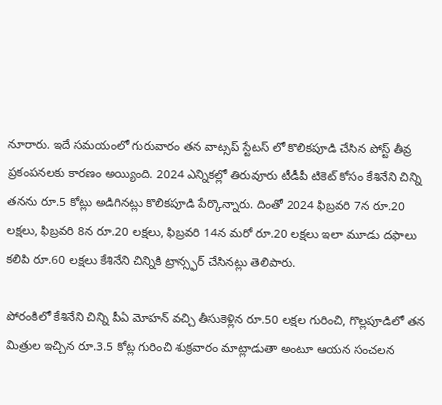నూరారు. ఇదే సమయంలో గురువారం తన వాట్సప్ స్టేటస్ లో కొలికపూడి చేసిన పోస్ట్ తీవ్ర ప్రకంపనలకు కారణం అయ్యింది. 2024 ఎన్నికల్లో తిరువూరు టీడీపీ టికెట్ కోసం కేశినేని చిన్ని తనను రూ.5 కోట్లు అడిగినట్లు కొలికపూడి పేర్కొన్నారు. దింతో 2024 ఫిబ్రవరి 7న రూ.20 లక్షలు, ఫిబ్రవరి 8న రూ.20 లక్షలు, ఫిబ్రవరి 14న మరో రూ.20 లక్షలు ఇలా మూడు దఫాలు కలిపి రూ.60 లక్షలు కేశినేని చిన్నికి ట్రాన్స్ఫర్ చేసినట్లు తెలిపారు.

పోరంకిలో కేశినేని చిన్ని పీఏ మోహన్ వచ్చి తీసుకెళ్లిన రూ.50 లక్షల గురించి, గొల్లపూడిలో తన మిత్రుల ఇచ్చిన రూ.3.5 కోట్ల గురించి శుక్రవారం మాట్లాడుతా అంటూ ఆయన సంచలన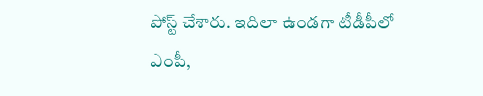పోస్ట్ చేశారు. ఇదిలా ఉండగా టీడీపీలో ఎంపీ,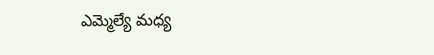ఎమ్మెల్యే మధ్య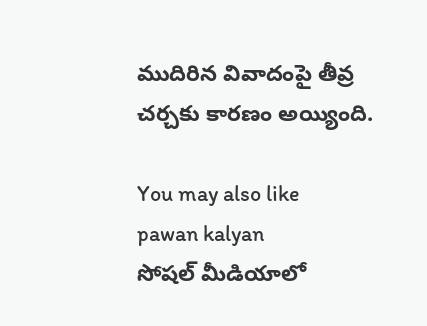ముదిరిన వివాదంపై తీవ్ర చర్చకు కారణం అయ్యింది.

You may also like
pawan kalyan
సోషల్ మీడియాలో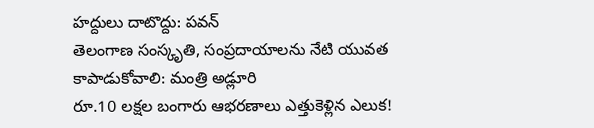హద్దులు దాటొద్దు: పవన్
తెలంగాణ సంస్కృతి, సంప్రదాయాలను నేటి యువత కాపాడుకోవాలి: మంత్రి అడ్లూరి
రూ.10 లక్షల బంగారు ఆభరణాలు ఎత్తుకెళ్లిన ఎలుక!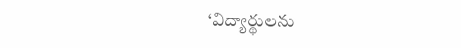‘విద్యార్థులను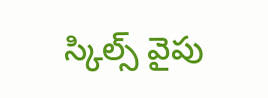స్కిల్స్ వైపు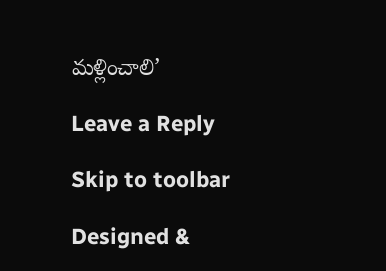మళ్లించాలి’

Leave a Reply

Skip to toolbar

Designed &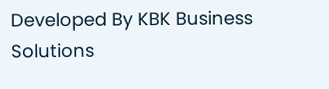Developed By KBK Business Solutions